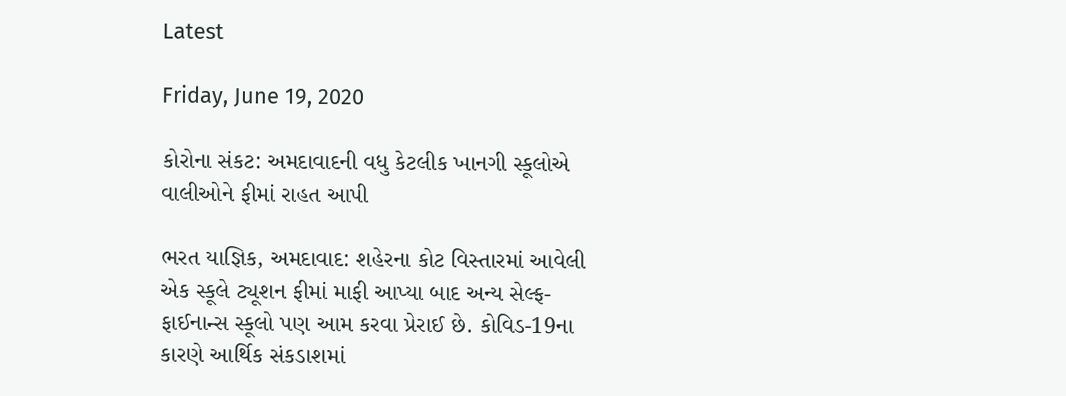Latest

Friday, June 19, 2020

કોરોના સંકટ: અમદાવાદની વધુ કેટલીક ખાનગી સ્કૂલોએ વાલીઓને ફીમાં રાહત આપી

ભરત યાજ્ઞિક, અમદાવાદ: શહેરના કોટ વિસ્તારમાં આવેલી એક સ્કૂલે ટ્યૂશન ફીમાં માફી આપ્યા બાદ અન્ય સેલ્ફ-ફાઈનાન્સ સ્કૂલો પણ આમ કરવા પ્રેરાઈ છે. કોવિડ-19ના કારણે આર્થિક સંકડાશમાં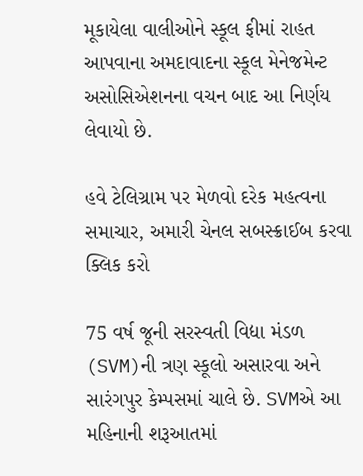મૂકાયેલા વાલીઓને સ્કૂલ ફીમાં રાહત આપવાના અમદાવાદના સ્કૂલ મેનેજમેન્ટ અસોસિએશનના વચન બાદ આ નિર્ણય લેવાયો છે.

હવે ટેલિગ્રામ પર મેળવો દરેક મહત્વના સમાચાર, અમારી ચેનલ સબસ્ક્રાઈબ કરવા ક્લિક કરો

75 વર્ષ જૂની સરસ્વતી વિદ્યા મંડળ (SVM)ની ત્રણ સ્કૂલો અસારવા અને સારંગપુર કેમ્પસમાં ચાલે છે. SVMએ આ મહિનાની શરૂઆતમાં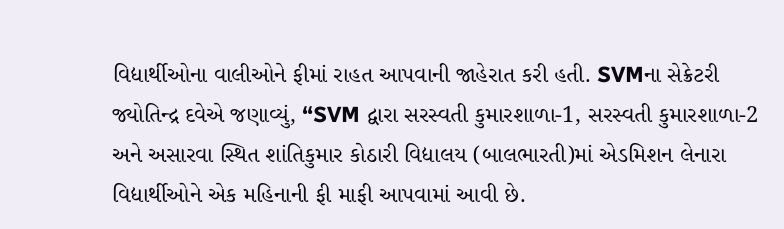વિદ્યાર્થીઓના વાલીઓને ફીમાં રાહત આપવાની જાહેરાત કરી હતી. SVMના સેક્રેટરી જ્યોતિન્દ્ર દવેએ જણાવ્યું, “SVM દ્વારા સરસ્વતી કુમારશાળા-1, સરસ્વતી કુમારશાળા-2 અને અસારવા સ્થિત શાંતિકુમાર કોઠારી વિદ્યાલય (બાલભારતી)માં એડમિશન લેનારા વિદ્યાર્થીઓને એક મહિનાની ફી માફી આપવામાં આવી છે.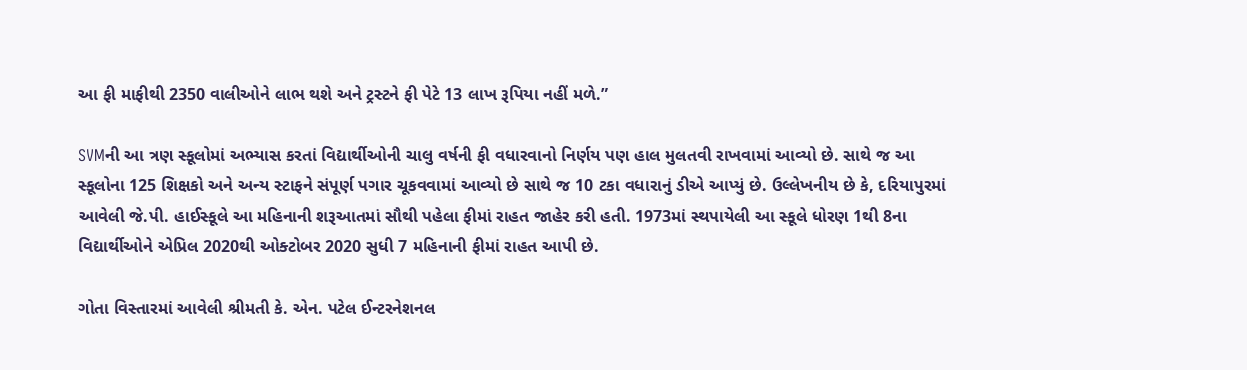આ ફી માફીથી 2350 વાલીઓને લાભ થશે અને ટ્રસ્ટને ફી પેટે 13 લાખ રૂપિયા નહીં મળે.”

SVMની આ ત્રણ સ્કૂલોમાં અભ્યાસ કરતાં વિદ્યાર્થીઓની ચાલુ વર્ષની ફી વધારવાનો નિર્ણય પણ હાલ મુલતવી રાખવામાં આવ્યો છે. સાથે જ આ સ્કૂલોના 125 શિક્ષકો અને અન્ય સ્ટાફને સંપૂર્ણ પગાર ચૂકવવામાં આવ્યો છે સાથે જ 10 ટકા વધારાનું ડીએ આપ્યું છે. ઉલ્લેખનીય છે કે, દરિયાપુરમાં આવેલી જે.પી. હાઈસ્કૂલે આ મહિનાની શરૂઆતમાં સૌથી પહેલા ફીમાં રાહત જાહેર કરી હતી. 1973માં સ્થપાયેલી આ સ્કૂલે ધોરણ 1થી 8ના વિદ્યાર્થીઓને એપ્રિલ 2020થી ઓક્ટોબર 2020 સુધી 7 મહિનાની ફીમાં રાહત આપી છે.

ગોતા વિસ્તારમાં આવેલી શ્રીમતી કે. એન. પટેલ ઈન્ટરનેશનલ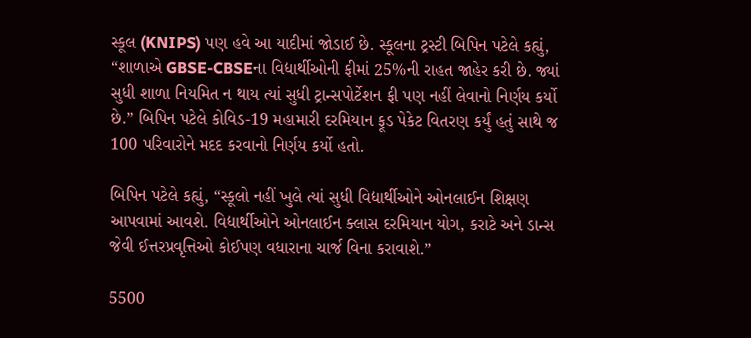સ્કૂલ (KNIPS) પણ હવે આ યાદીમાં જોડાઈ છે. સ્કૂલના ટ્રસ્ટી બિપિન પટેલે કહ્યું, “શાળાએ GBSE-CBSEના વિદ્યાર્થીઓની ફીમાં 25%ની રાહત જાહેર કરી છે. જ્યાં સુધી શાળા નિયમિત ન થાય ત્યાં સુધી ટ્રાન્સપોર્ટેશન ફી પણ નહીં લેવાનો નિર્ણય કર્યો છે.” બિપિન પટેલે કોવિડ-19 મહામારી દરમિયાન ફૂડ પેકેટ વિતરણ કર્યું હતું સાથે જ 100 પરિવારોને મદદ કરવાનો નિર્ણય કર્યો હતો.

બિપિન પટેલે કહ્યું, “સ્કૂલો નહીં ખુલે ત્યાં સુધી વિદ્યાર્થીઓને ઓનલાઈન શિક્ષણ આપવામાં આવશે. વિદ્યાર્થીઓને ઓનલાઈન ક્લાસ દરમિયાન યોગ, કરાટે અને ડાન્સ જેવી ઈત્તરપ્રવૃત્તિઓ કોઈપણ વધારાના ચાર્જ વિના કરાવાશે.”

5500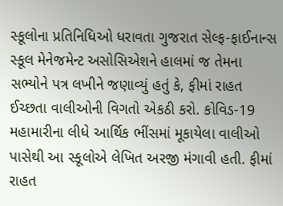સ્કૂલોના પ્રતિનિધિઓ ધરાવતા ગુજરાત સેલ્ફ-ફાઈનાન્સ સ્કૂલ મેનેજમેન્ટ અસોસિએશને હાલમાં જ તેમના સભ્યોને પત્ર લખીને જણાવ્યું હતું કે, ફીમાં રાહત ઈચ્છતા વાલીઓની વિગતો એકઠી કરો. કોવિડ-19 મહામારીના લીધે આર્થિક ભીંસમાં મૂકાયેલા વાલીઓ પાસેથી આ સ્કૂલોએ લેખિત અરજી મંગાવી હતી. ફીમાં રાહત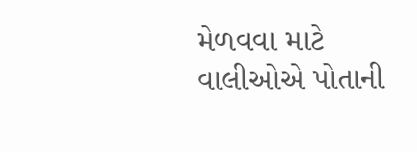મેળવવા માટે વાલીઓએ પોતાની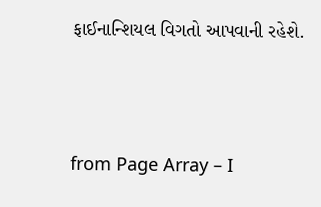ફાઈનાન્શિયલ વિગતો આપવાની રહેશે.



from Page Array – I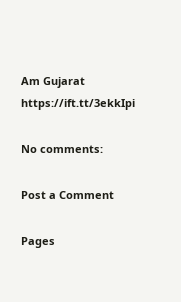Am Gujarat https://ift.tt/3ekkIpi

No comments:

Post a Comment

Pages